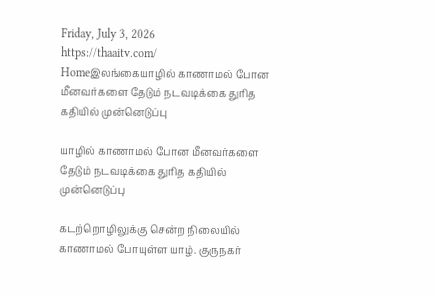Friday, July 3, 2026
https://thaaitv.com/
Homeஇலங்கையாழில் காணாமல் போன மீனவர்களை தேடும் நடவடிக்கை துரித கதியில் முன்னெடுப்பு

யாழில் காணாமல் போன மீனவர்களை தேடும் நடவடிக்கை துரித கதியில் முன்னெடுப்பு

கடற்றொழிலுக்கு சென்ற நிலையில் காணாமல் போயுள்ள யாழ். குருநகர்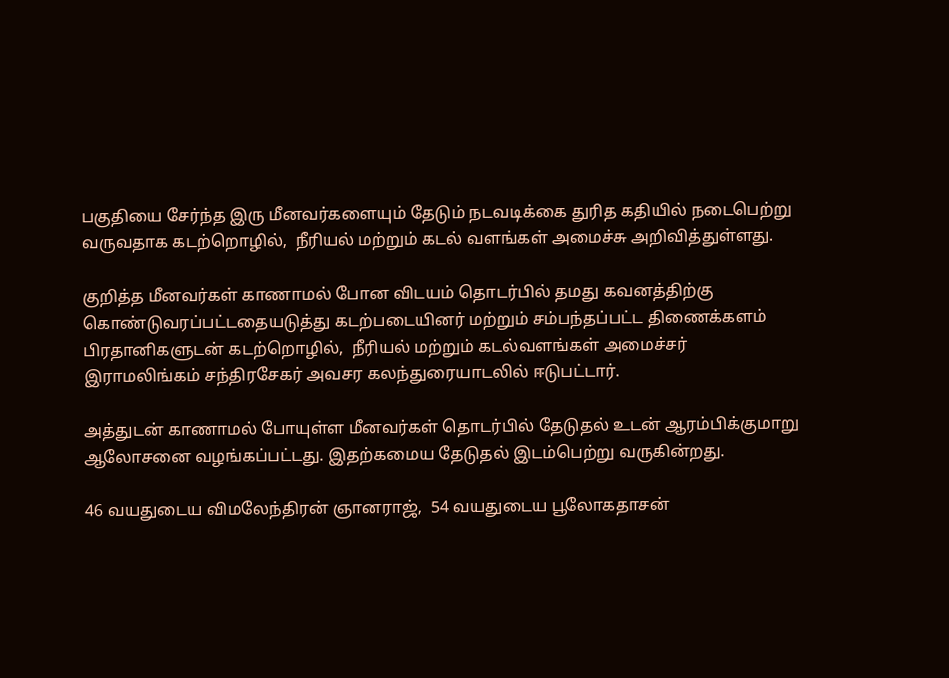பகுதியை சேர்ந்த இரு மீனவர்களையும் தேடும் நடவடிக்கை துரித கதியில் நடைபெற்று வருவதாக கடற்றொழில்,  நீரியல் மற்றும் கடல் வளங்கள் அமைச்சு அறிவித்துள்ளது.

குறித்த மீனவர்கள் காணாமல் போன விடயம் தொடர்பில் தமது கவனத்திற்கு
கொண்டுவரப்பட்டதையடுத்து கடற்படையினர் மற்றும் சம்பந்தப்பட்ட திணைக்களம்
பிரதானிகளுடன் கடற்றொழில்,  நீரியல் மற்றும் கடல்வளங்கள் அமைச்சர்
இராமலிங்கம் சந்திரசேகர் அவசர கலந்துரையாடலில் ஈடுபட்டார்.

அத்துடன் காணாமல் போயுள்ள மீனவர்கள் தொடர்பில் தேடுதல் உடன் ஆரம்பிக்குமாறு ஆலோசனை வழங்கப்பட்டது. இதற்கமைய தேடுதல் இடம்பெற்று வருகின்றது.

46 வயதுடைய விமலேந்திரன் ஞானராஜ்,  54 வயதுடைய பூலோகதாசன்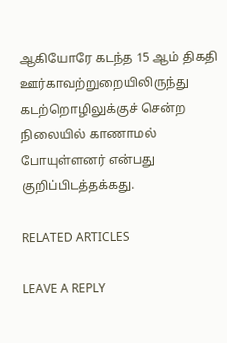ஆகியோரே கடந்த 15 ஆம் திகதி ஊர்காவற்றுறையிலிருந்து கடற்றொழிலுக்குச் சென்ற நிலையில் காணாமல் போயுள்ளனர் என்பது குறிப்பிடத்தக்கது.

RELATED ARTICLES

LEAVE A REPLY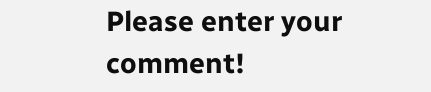Please enter your comment!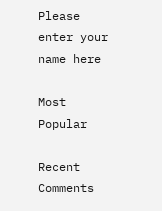Please enter your name here

Most Popular

Recent Comments